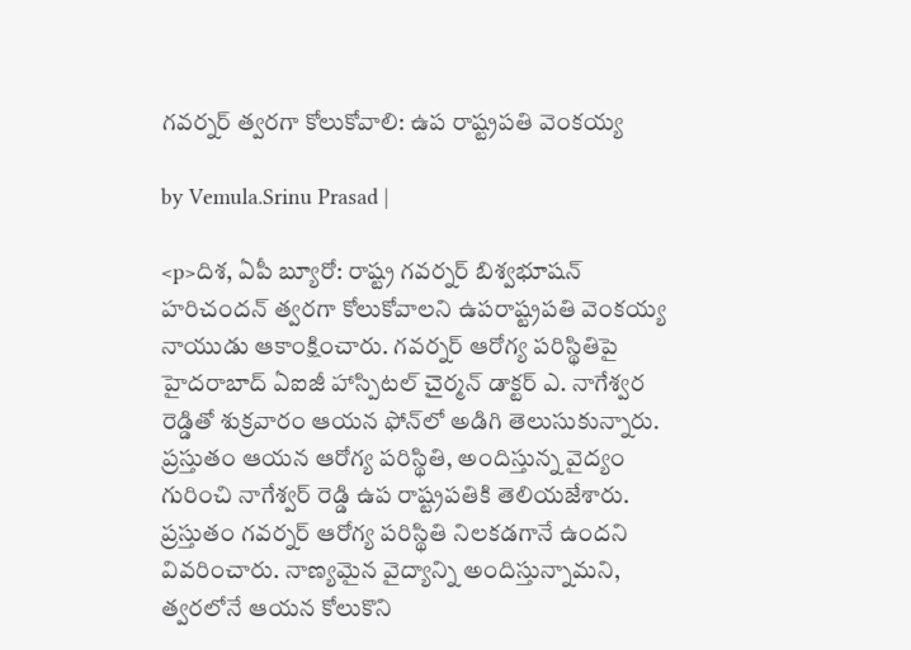గవర్నర్ త్వరగా కోలుకోవాలి: ఉప రాష్ట్రపతి వెంకయ్య

by Vemula.Srinu Prasad |

<p>దిశ, ఏపీ బ్యూరో: రాష్ట్ర గవర్నర్ బిశ్వభూషన్ హరిచందన్ త్వరగా కోలుకోవాలని ఉపరాష్ట్రపతి వెంకయ్య నాయుడు ఆకాంక్షించారు. గవర్నర్ ఆరోగ్య పరిస్థితిపై హైదరాబాద్ ఏఐజీ హాస్పిటల్ చైర్మన్ డాక్టర్ ఎ. నాగేశ్వర రెడ్డితో శుక్రవారం ఆయన ఫోన్‌లో అడిగి తెలుసుకున్నారు. ప్రస్తుతం ఆయన ఆరోగ్య పరిస్థితి, అందిస్తున్న వైద్యం గురించి నాగేశ్వర్ రెడ్డి ఉప రాష్ట్రపతికి తెలియజేశారు. ప్రస్తుతం గవర్నర్ ఆరోగ్య పరిస్థితి నిలకడగానే ఉందని వివరించారు. నాణ్యమైన వైద్యాన్ని అందిస్తున్నామని, త్వరలోనే ఆయన కోలుకొని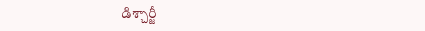డిశ్చార్జీ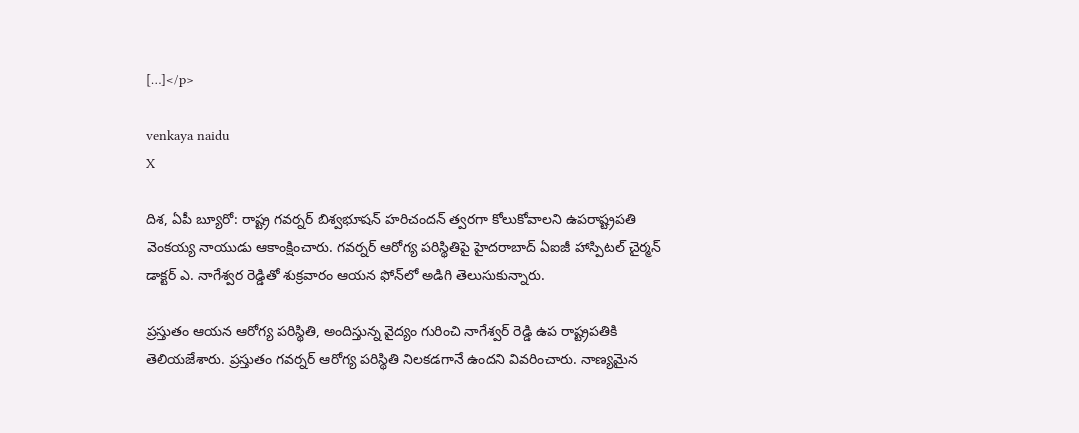[…]</p>

venkaya naidu
X

దిశ, ఏపీ బ్యూరో: రాష్ట్ర గవర్నర్ బిశ్వభూషన్ హరిచందన్ త్వరగా కోలుకోవాలని ఉపరాష్ట్రపతి వెంకయ్య నాయుడు ఆకాంక్షించారు. గవర్నర్ ఆరోగ్య పరిస్థితిపై హైదరాబాద్ ఏఐజీ హాస్పిటల్ చైర్మన్ డాక్టర్ ఎ. నాగేశ్వర రెడ్డితో శుక్రవారం ఆయన ఫోన్‌లో అడిగి తెలుసుకున్నారు.

ప్రస్తుతం ఆయన ఆరోగ్య పరిస్థితి, అందిస్తున్న వైద్యం గురించి నాగేశ్వర్ రెడ్డి ఉప రాష్ట్రపతికి తెలియజేశారు. ప్రస్తుతం గవర్నర్ ఆరోగ్య పరిస్థితి నిలకడగానే ఉందని వివరించారు. నాణ్యమైన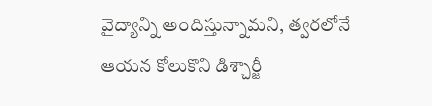వైద్యాన్ని అందిస్తున్నామని, త్వరలోనే ఆయన కోలుకొని డిశ్చార్జీ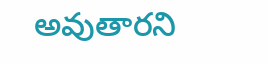అవుతారని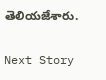తెలియజేశారు.

Next Story